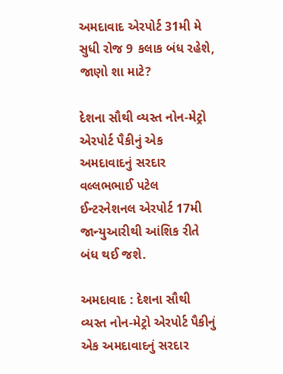અમદાવાદ એરપોર્ટ 31મી મે સુધી રોજ 9 કલાક બંધ રહેશે, જાણો શા માટે?

દેશના સૌથી વ્યસ્ત નોન-મેટ્રો એરપોર્ટ પૈકીનું એક અમદાવાદનું સરદાર વલ્લભભાઈ પટેલ ઈન્ટરનેશનલ એરપોર્ટ 17મી જાન્યુઆરીથી આંશિક રીતે બંધ થઈ જશે.

અમદાવાદ : દેશના સૌથી વ્યસ્ત નોન-મેટ્રો એરપોર્ટ પૈકીનું એક અમદાવાદનું સરદાર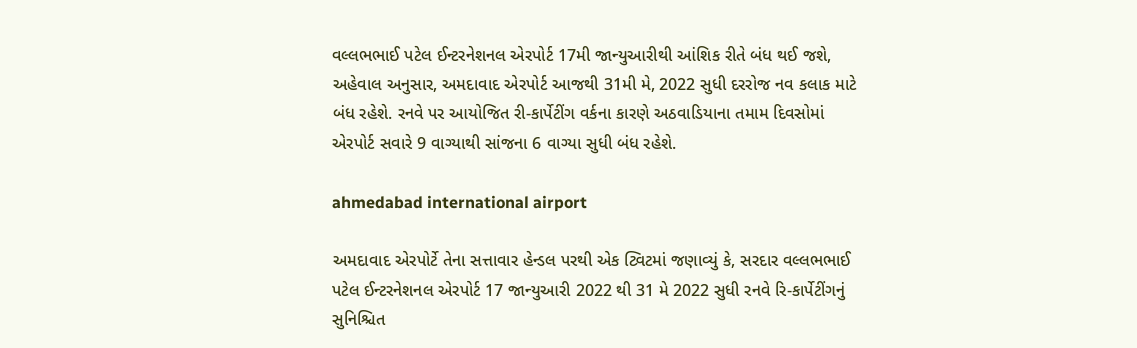વલ્લભભાઈ પટેલ ઈન્ટરનેશનલ એરપોર્ટ 17મી જાન્યુઆરીથી આંશિક રીતે બંધ થઈ જશે, અહેવાલ અનુસાર, અમદાવાદ એરપોર્ટ આજથી 31મી મે, 2022 સુધી દરરોજ નવ કલાક માટે બંધ રહેશે. રનવે પર આયોજિત રી-કાર્પેટીંગ વર્કના કારણે અઠવાડિયાના તમામ દિવસોમાં એરપોર્ટ સવારે 9 વાગ્યાથી સાંજના 6 વાગ્યા સુધી બંધ રહેશે.

ahmedabad international airport

અમદાવાદ એરપોર્ટે તેના સત્તાવાર હેન્ડલ પરથી એક ટ્વિટમાં જણાવ્યું કે, સરદાર વલ્લભભાઈ પટેલ ઈન્ટરનેશનલ એરપોર્ટ 17 જાન્યુઆરી 2022 થી 31 મે 2022 સુધી રનવે રિ-કાર્પેટીંગનું સુનિશ્ચિત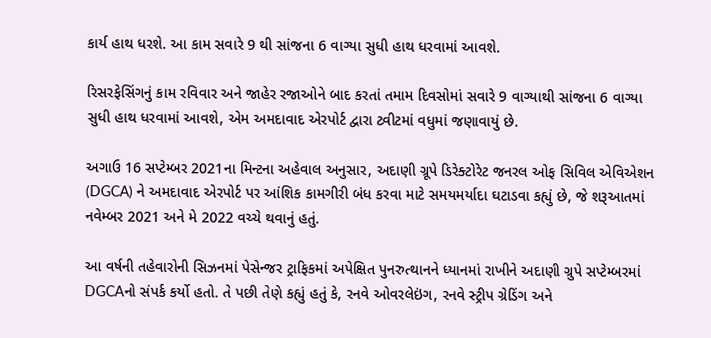કાર્ય હાથ ધરશે. આ કામ સવારે 9 થી સાંજના 6 વાગ્યા સુધી હાથ ધરવામાં આવશે.

રિસરફેસિંગનું કામ રવિવાર અને જાહેર રજાઓને બાદ કરતાં તમામ દિવસોમાં સવારે 9 વાગ્યાથી સાંજના 6 વાગ્યા સુધી હાથ ધરવામાં આવશે, એમ અમદાવાદ એરપોર્ટ દ્વારા ટ્વીટમાં વધુમાં જણાવાયું છે.

અગાઉ 16 સપ્ટેમ્બર 2021ના મિન્ટના અહેવાલ અનુસાર, અદાણી ગ્રૂપે ડિરેક્ટોરેટ જનરલ ઓફ સિવિલ એવિએશન (DGCA) ને અમદાવાદ એરપોર્ટ પર આંશિક કામગીરી બંધ કરવા માટે સમયમર્યાદા ઘટાડવા કહ્યું છે, જે શરૂઆતમાં નવેમ્બર 2021 અને મે 2022 વચ્ચે થવાનું હતું.

આ વર્ષની તહેવારોની સિઝનમાં પેસેન્જર ટ્રાફિકમાં અપેક્ષિત પુનરુત્થાનને ધ્યાનમાં રાખીને અદાણી ગ્રુપે સપ્ટેમ્બરમાં DGCAનો સંપર્ક કર્યો હતો. તે પછી તેણે કહ્યું હતું કે, રનવે ઓવરલેઇંગ, રનવે સ્ટ્રીપ ગ્રેડિંગ અને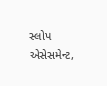સ્લોપ એસેસમેન્ટ,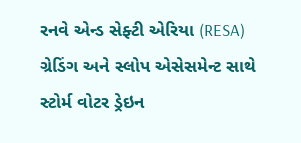રનવે એન્ડ સેફ્ટી એરિયા (RESA) ગ્રેડિંગ અને સ્લોપ એસેસમેન્ટ સાથે સ્ટોર્મ વોટર ડ્રેઇન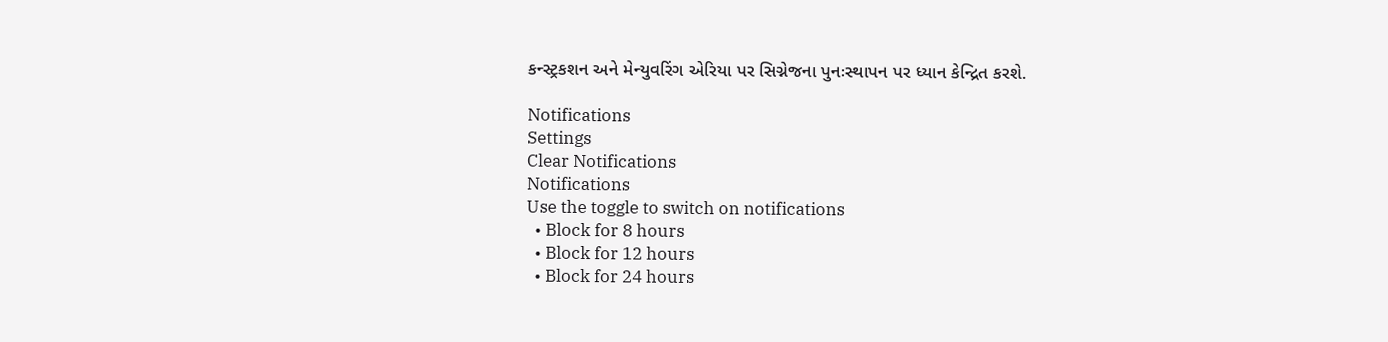કન્સ્ટ્રકશન અને મેન્યુવરિંગ એરિયા પર સિગ્નેજના પુનઃસ્થાપન પર ધ્યાન કેન્દ્રિત કરશે.

Notifications
Settings
Clear Notifications
Notifications
Use the toggle to switch on notifications
  • Block for 8 hours
  • Block for 12 hours
  • Block for 24 hours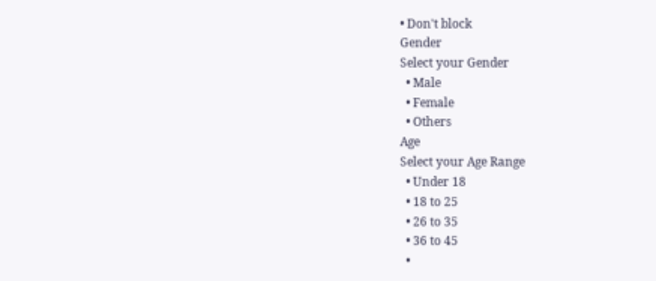• Don't block
Gender
Select your Gender
  • Male
  • Female
  • Others
Age
Select your Age Range
  • Under 18
  • 18 to 25
  • 26 to 35
  • 36 to 45
  •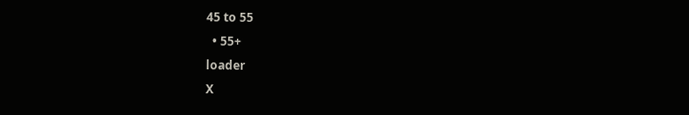45 to 55
  • 55+
loader
X